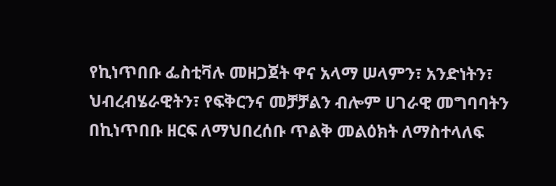የኪነጥበቡ ፌስቲቫሉ መዘጋጀት ዋና አላማ ሠላምን፣ አንድነትን፣ ህብረብሄራዊትን፣ የፍቅርንና መቻቻልን ብሎም ሀገራዊ መግባባትን በኪነጥበቡ ዘርፍ ለማህበረሰቡ ጥልቅ መልዕክት ለማስተላለፍ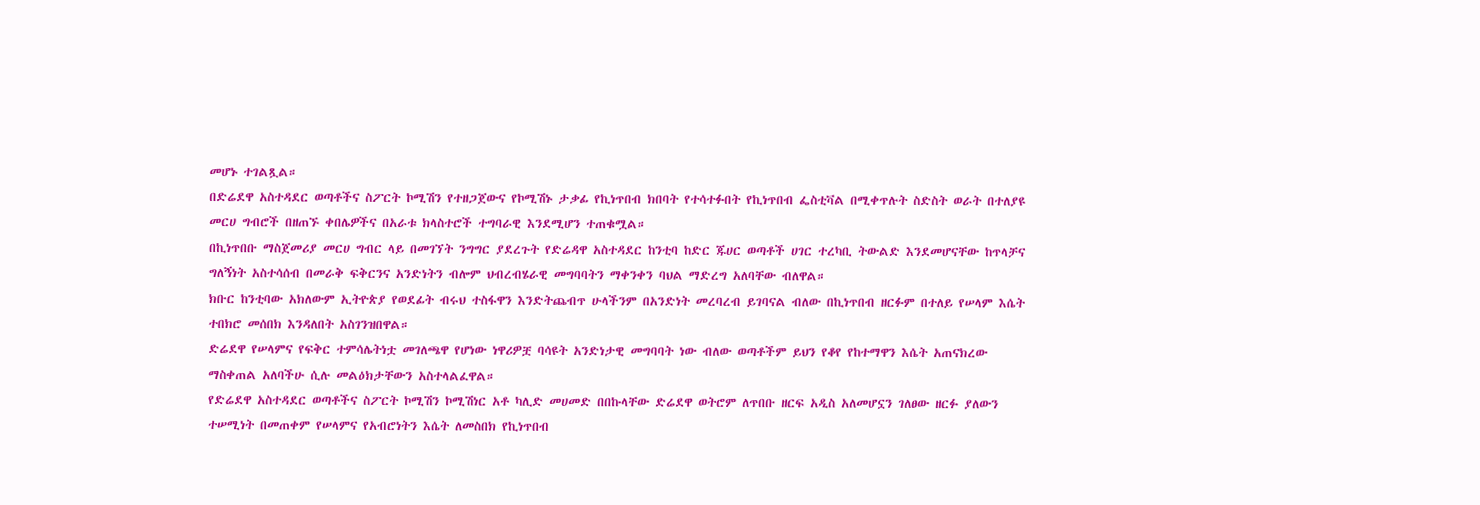መሆኑ ተገልጿል።
በድሬደዋ አስተዳደር ወጣቶችና ስፖርት ኮሚሽን የተዘጋጀውና የኮሚሽኑ ታቃፊ የኪነጥበብ ክበባት የተሳተፉበት የኪነጥበብ ፌስቲቫል በሚቀጥሉት ስድስት ወራት በተለያዩ መርሀ ግብሮች በዘጠኙ ቀበሌዎችና በአራቱ ክላስተሮች ተግባራዊ እንደሚሆን ተጠቁሟል።
በኪነጥበቡ ማስጀመሪያ መርሀ ግብር ላይ በመገኘት ንግግር ያደረጉት የድሬዳዋ አስተዳደር ከንቲባ ከድር ጁሀር ወጣቶች ሀገር ተረካቢ ትውልድ እንደመሆናቸው ከጥላቻና ግለኝነት አስተሳሰብ በመራቅ ፍቅርንና አንድነትን ብሎም ህብረብሄራዊ መግባባትን ማቀንቀን ባህል ማድረግ አለባቸው ብለዋል።
ክቡር ከንቲባው አክለውም ኢትዮጵያ የወደፊት ብሩህ ተስፋዋን እንድትጨብጥ ሁላችንም በአንድነት መረባረብ ይገባናል ብለው በኪነጥበብ ዘርፉም በተለይ የሠላም እሴት ተበክሮ መሰበክ እንዳለበት አስገንዝበዋል።
ድሬደዋ የሠላምና የፍቅር ተምሳሌትነቷ መገለጫዋ የሆነው ነዋሪዎቿ ባሳዩት አንድነታዊ መግባባት ነው ብለው ወጣቶችም ይህን የቆየ የከተማዋን እሴት አጠናክረው ማስቀጠል አለባችሁ ሲሉ መልዕክታቸውን አስተላልፈዋል።
የድሬደዋ አስተዳደር ወጣቶችና ስፖርት ኮሚሽን ኮሚሽነር አቶ ካሊድ መሀመድ በበኩላቸው ድሬደዋ ወትሮም ለጥበቡ ዘርፍ አዲስ አለመሆኗን ገለፀው ዘርፉ ያለውን ተሠሚነት በመጠቀም የሠላምና የአብሮነትን እሴት ለመስበክ የኪነጥበብ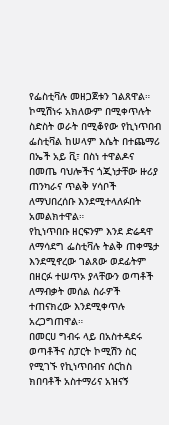የፌስቲቫሉ መዘጋጀቱን ገልጸዋል።
ኮሚሽነሩ አክለውም በሚቀጥሉት ስድስት ወራት በሚቆየው የኪነጥበብ ፌስቲቫል ከሠላም እሴት በተጨማሪ በኤች አይ ቪ፣ በስነ ተዋልዶና በመጤ ባህሎችና ጎጂነታቸው ዙሪያ ጠንካራና ጥልቅ ሃሳቦች ለማህበረሰቡ እንደሚተላለፉበት አመልክተዋል።
የኪነጥበቡ ዘርፍንም እንደ ድሬዳዋ ለማሳደግ ፌስቲቫሉ ትልቅ ጠቀሜታ እንደሚኖረው ገልጸው ወደፊትም በዘርፉ ተሠጥኦ ያላቸውን ወጣቶች ለማብቃት መሰል ስራዎች ተጠናክረው እንደሚቀጥሉ አረጋግጠዋል።
በመርሀ ግብሩ ላይ በአስተዳደሩ ወጣቶችና ስፓርት ኮሚሽን ስር የሚገኙ የኪነጥበብና ሰርከስ ክበባቶች አስተማሪና አዝናኝ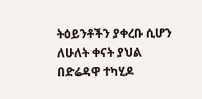ትዕይንቶችን ያቀረቡ ሲሆን ለሁለት ቀናት ያህል በድሬዳዋ ተካሂዶ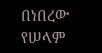በነበረው የሠላም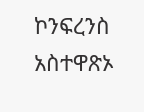ኮንፍረንስ አስተዋጽኦ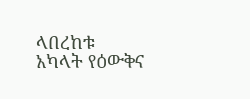ላበረከቱ አካላት የዕውቅና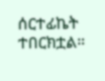ሰርተፊኬት ተበርክቷል።